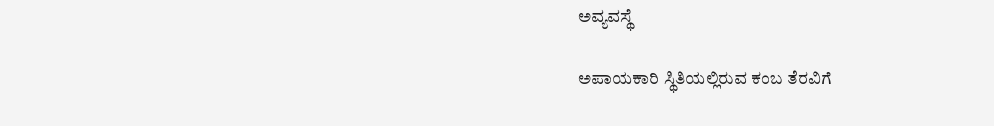ಅವ್ಯವಸ್ಥೆ

ಅಪಾಯಕಾರಿ ಸ್ಥಿತಿಯಲ್ಲಿರುವ ಕಂಬ ತೆರವಿಗೆ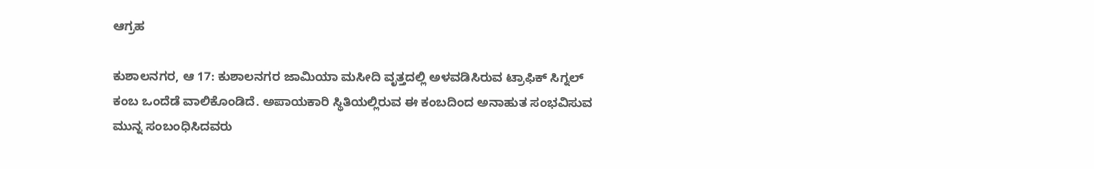ಆಗ್ರಹ

ಕುಶಾಲನಗರ, ಆ 17: ಕುಶಾಲನಗರ ಜಾಮಿಯಾ ಮಸೀದಿ‌ ವೃತ್ತದಲ್ಲಿ ಅಳವಡಿಸಿರುವ ಟ್ರಾಫಿಕ್ ಸಿಗ್ನಲ್ ಕಂಬ ಒಂದೆಡೆ ವಾಲಿಕೊಂಡಿದೆ. ಅಪಾಯಕಾರಿ ಸ್ಥಿತಿಯಲ್ಲಿರುವ ಈ ಕಂಬದಿಂದ‌ ಅನಾಹುತ ಸಂಭವಿಸುವ ಮುನ್ನ ಸಂಬಂಧಿಸಿದವರು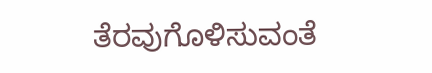ತೆರವುಗೊಳಿಸುವಂತೆ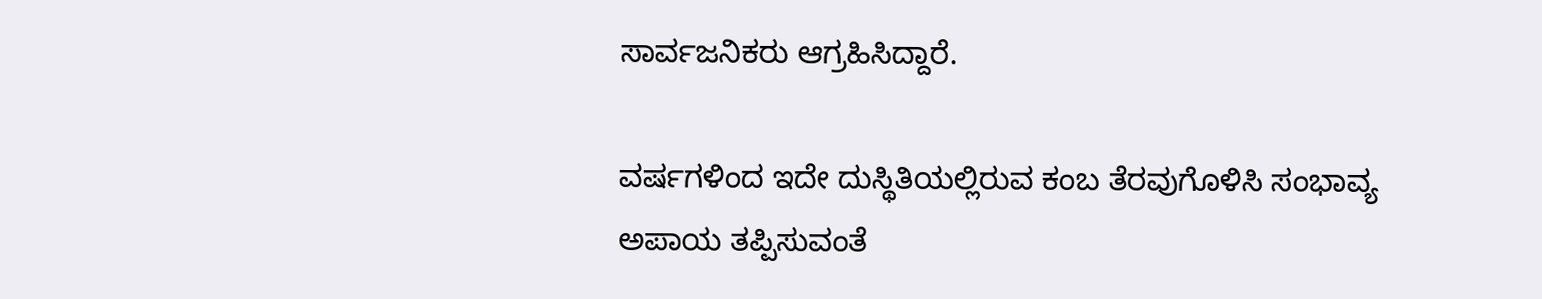ಸಾರ್ವಜನಿಕರು ಆಗ್ರಹಿಸಿದ್ದಾರೆ.

ವರ್ಷಗಳಿಂದ ಇದೇ ದುಸ್ಥಿತಿಯಲ್ಲಿರುವ ಕಂಬ ತೆರವುಗೊಳಿಸಿ‌ ಸಂಭಾವ್ಯ ಅಪಾಯ ತಪ್ಪಿಸುವಂತೆ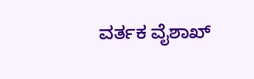ವರ್ತಕ ವೈಶಾಖ್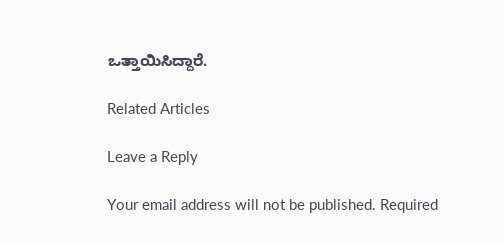ಒತ್ತಾಯಿಸಿದ್ದಾರೆ.

Related Articles

Leave a Reply

Your email address will not be published. Required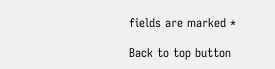fields are marked *

Back to top button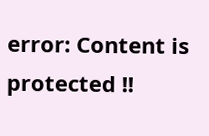error: Content is protected !!